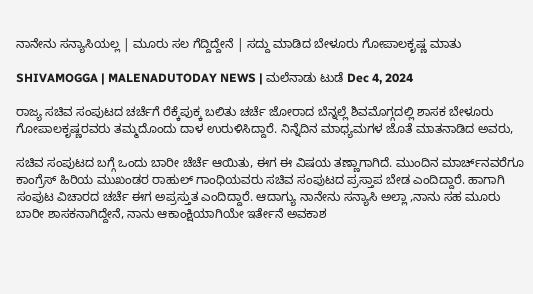ನಾನೇನು ಸನ್ಯಾಸಿಯಲ್ಲ | ಮೂರು ಸಲ ಗೆದ್ದಿದ್ದೇನೆ | ಸದ್ದು ಮಾಡಿದ ಬೇಳೂರು ಗೋಪಾಲಕೃಷ್ಣ ಮಾತು

SHIVAMOGGA | MALENADUTODAY NEWS | ಮಲೆನಾಡು ಟುಡೆ Dec 4, 2024

ರಾಜ್ಯ ಸಚಿವ ಸಂಪುಟದ ಚರ್ಚೆಗೆ ರೆಕ್ಕೆಪುಕ್ಕ ಬಲಿತು ಚರ್ಚೆ ಜೋರಾದ ಬೆನ್ನಲ್ಲೆ ಶಿವಮೊಗ್ಗದಲ್ಲಿ ಶಾಸಕ ಬೇಳೂರು ಗೋಪಾಲಕೃಷ್ಣರವರು ತಮ್ಮದೊಂದು ದಾಳ ಉರುಳಿಸಿದ್ದಾರೆ. ನಿನ್ನೆದಿನ ಮಾಧ್ಯಮಗಳ ಜೊತೆ ಮಾತನಾಡಿದ ಅವರು,

ಸಚಿವ ಸಂಪುಟದ ಬಗ್ಗೆ ಒಂದು ಬಾರೀ ಚೆರ್ಚೆ ಆಯಿತು, ಈಗ ಈ ವಿಷಯ ತಣ್ಣಾಗಾಗಿದೆ. ಮುಂದಿನ ಮಾರ್ಚ್‌ನವರೆಗೂ ಕಾಂಗ್ರೆಸ್‌ ಹಿರಿಯ ಮುಖಂಡರ ರಾಹುಲ್‌ ಗಾಂಧಿಯವರು ಸಚಿವ ಸಂಪುಟದ ಪ್ರಸ್ತಾಪ ಬೇಡ ಎಂದಿದ್ದಾರೆ. ಹಾಗಾಗಿ ಸಂಪುಟ ವಿಚಾರದ ಚರ್ಚೆ ಈಗ ಅಪ್ರಸ್ತುತ ಎಂದಿದ್ದಾರೆ. ಆದಾಗ್ಯು ನಾನೇನು ಸನ್ಯಾಸಿ ಅಲ್ಲಾ ,ನಾನು ಸಹ ಮೂರು ಬಾರೀ ಶಾಸಕನಾಗಿದ್ದೇನೆ, ನಾನು ಆಕಾಂಕ್ಷಿಯಾಗಿಯೇ ಇರ್ತೇನೆ ಅವಕಾಶ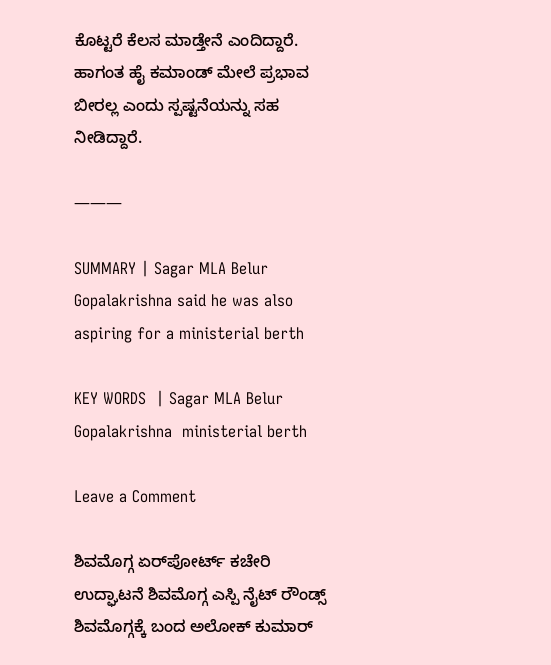ಕೊಟ್ಟರೆ ಕೆಲಸ ಮಾಡ್ತೇನೆ ಎಂದಿದ್ದಾರೆ. ಹಾಗಂತ ಹೈ ಕಮಾಂಡ್ ಮೇಲೆ ಪ್ರಭಾವ ಬೀರಲ್ಲ ಎಂದು ಸ್ಪಷ್ಟನೆಯನ್ನು ಸಹ ನೀಡಿದ್ದಾರೆ.

———

SUMMARY | Sagar MLA Belur Gopalakrishna said he was also aspiring for a ministerial berth

KEY WORDS  | Sagar MLA Belur Gopalakrishna  ministerial berth

Leave a Comment

ಶಿವಮೊಗ್ಗ ಏರ್‌ಪೋರ್ಟ್ ಕಚೇರಿ ಉದ್ಘಾಟನೆ ಶಿವಮೊಗ್ಗ ಎಸ್ಪಿ ನೈಟ್ ರೌಂಡ್ಸ್ ಶಿವಮೊಗ್ಗಕ್ಕೆ ಬಂದ ಅಲೋಕ್ ಕುಮಾರ್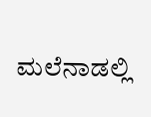ಮಲೆನಾಡಲ್ಲಿ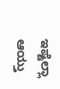ಇಷ್ಟೆಲ್ಲಾ ಆಯ್ತು